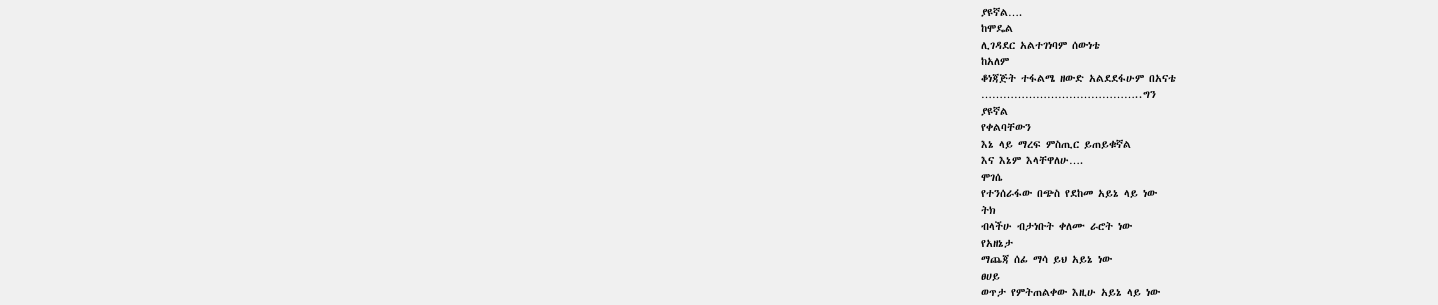ያዩኛል….
ከሞዴል
ሊገዳደር አልተገነባም ሰውነቴ
ከአለም
ቆነጃጅት ተፋልሜ ዘውድ አልደደፋሁም በአናቴ
……………………………………..ግን
ያዩኛል
የቀልባቸውን
እኔ ላይ ማረፍ ምስጢር ይጠይቁኛል
እና እኔም እላቸዋለሁ….
ሞገሴ
የተንሰራፋው በጭስ የደከመ አይኔ ላይ ነው
ትክ
ብላችሁ ብታነቡት ቀለሙ ራሮት ነው
የአዘኔታ
ማጨጃ ሰፊ ማሳ ይህ አይኔ ነው
ፀሀይ
ወጥታ የምትጠልቀው እዚሁ አይኔ ላይ ነው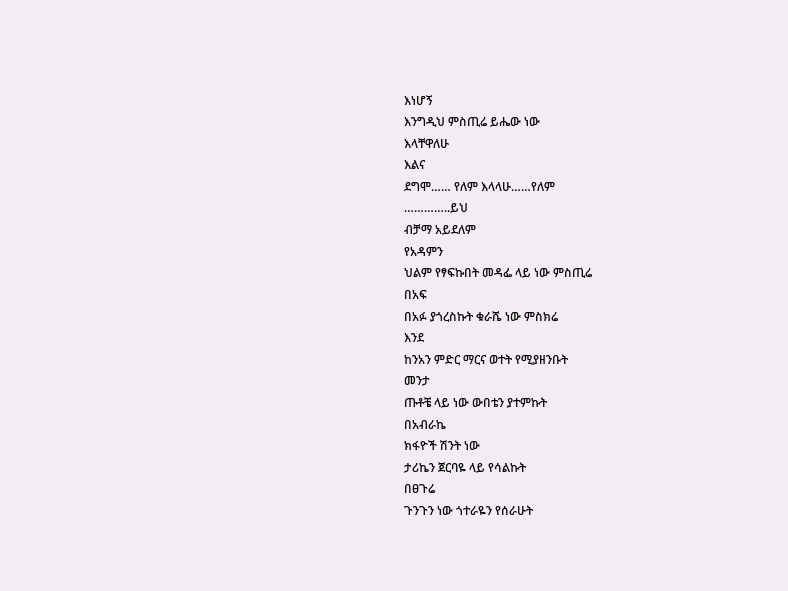እነሆኝ
እንግዲህ ምስጢሬ ይሔው ነው
እላቸዋለሁ
እልና
ደግሞ…… የለም እላላሁ……የለም
…………..ይህ
ብቻማ አይደለም
የአዳምን
ህልም የፃፍኩበት መዳፌ ላይ ነው ምስጢሬ
በአፍ
በአፉ ያጎረስኩት ቁራሼ ነው ምስክሬ
እንደ
ከንአን ምድር ማርና ወተት የሚያዘንቡት
መንታ
ጡቶቼ ላይ ነው ውበቴን ያተምኩት
በአብራኬ
ክፋዮች ሽንት ነው
ታሪኬን ጀርባዬ ላይ የሳልኩት
በፀጉሬ
ጉንጉን ነው ጎተራዬን የሰራሁት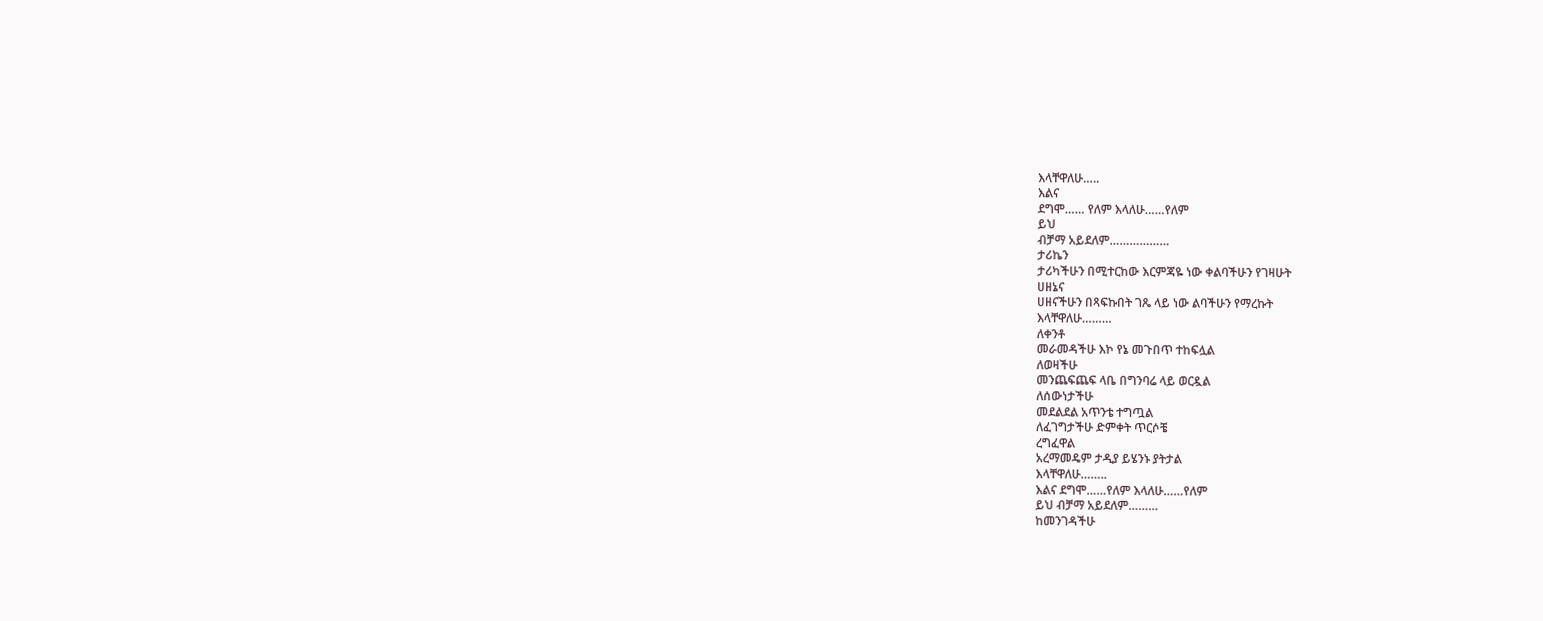እላቸዋለሁ…..
እልና
ደግሞ…… የለም እላለሁ……የለም
ይህ
ብቻማ አይደለም………………
ታሪኬን
ታሪካችሁን በሚተርከው እርምጃዬ ነው ቀልባችሁን የገዛሁት
ሀዘኔና
ሀዘናችሁን በጻፍኩበት ገጼ ላይ ነው ልባችሁን የማረኩት
እላቸዋለሁ………
ለቀንቶ
መራመዳችሁ እኮ የኔ መጉበጥ ተከፍሏል
ለወዛችሁ
መንጨፍጨፍ ላቤ በግንባሬ ላይ ወርዷል
ለሰውነታችሁ
መደልደል አጥንቴ ተግጧል
ለፈገግታችሁ ድምቀት ጥርሶቼ
ረግፈዋል
አረማመዴም ታዲያ ይሄንኑ ያትታል
እላቸዋለሁ……..
እልና ደግሞ……የለም እላለሁ……የለም
ይህ ብቻማ አይደለም………
ከመንገዳችሁ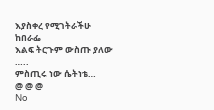እያስቀረ የሚገትራችሁ
ከበራፌ
እልፍ ትርጉም ውስጡ ያለው
…..
ምስጢሩ ነው ሴትነቴ…
@ @ @
No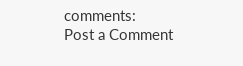comments:
Post a Comment